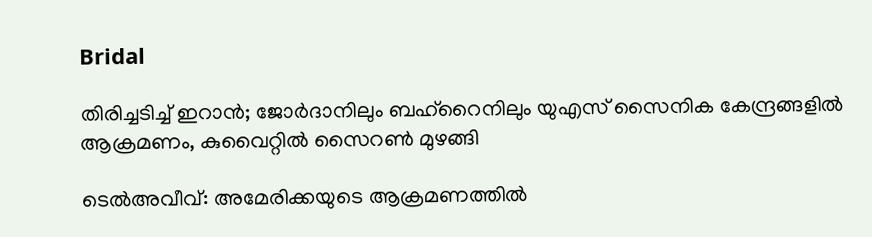Bridal

തിരിച്ചടിച്ച് ഇറാൻ; ജോർദാനിലും ബഹ്‌റൈനിലും യുഎസ് സൈനിക കേന്ദ്രങ്ങളിൽ ആക്രമണം, കുവൈറ്റില്‍ സൈറണ്‍ മുഴങ്ങി

ടെല്‍അവീവ്: അമേരിക്കയുടെ ആക്രമണത്തില്‍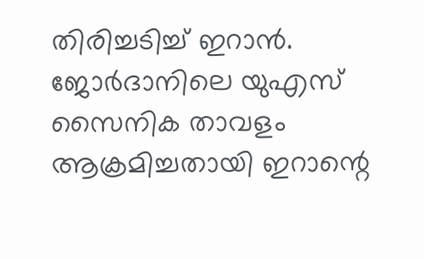തിരിച്ചടിച്ച് ഇറാന്‍. ജോര്‍ദാനിലെ യുഎസ് സൈനിക താവളം ആക്രമിച്ചതായി ഇറാന്റെ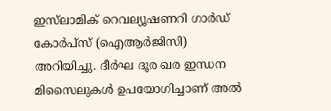ഇസ്‌ലാമിക് റെവല്യൂഷണറി ഗാര്‍ഡ് കോര്‍പ്‌സ് (ഐആര്‍ജിസി) അറിയിച്ചു. ദീര്‍ഘ ദൂര ഖര ഇന്ധന മിസൈലുകള്‍ ഉപയോഗിച്ചാണ് അല്‍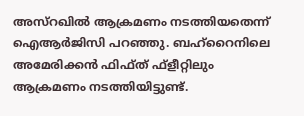അസ്‌റഖില്‍ ആക്രമണം നടത്തിയതെന്ന് ഐആര്‍ജിസി പറഞ്ഞു. ബഹ്‌റൈനിലെ അമേരിക്കന്‍ ഫിഫ്ത് ഫ്‌ളീറ്റിലും ആക്രമണം നടത്തിയിട്ടുണ്ട്.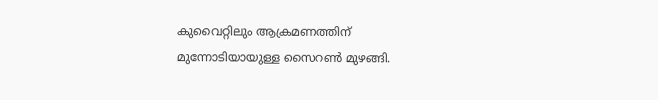കുവൈറ്റിലും ആക്രമണത്തിന് മുന്നോടിയായുള്ള സൈറണ്‍ മുഴങ്ങി.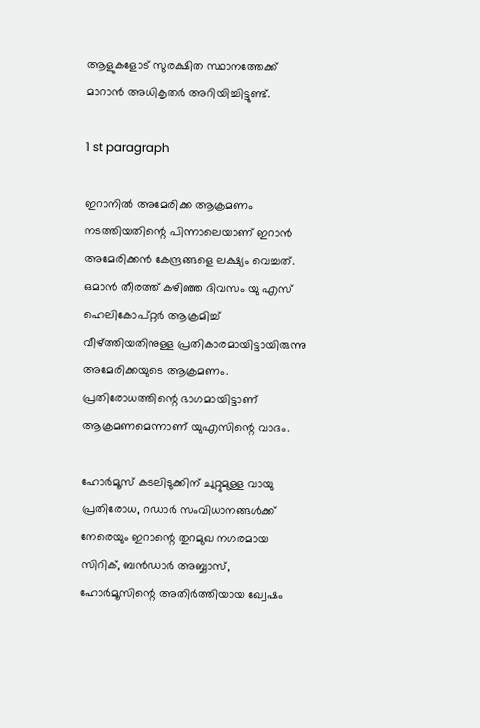ആളുകളോട് സുരക്ഷിത സ്ഥാനത്തേക്ക് മാറാന്‍ അധികൃതര്‍ അറിയിച്ചിട്ടുണ്ട്.

1 st paragraph

ഇറാനില്‍ അമേരിക്ക ആക്രമണം നടത്തിയതിന്റെ പിന്നാലെയാണ് ഇറാന്‍ അമേരിക്കന്‍ കേന്ദ്രങ്ങളെ ലക്ഷ്യം വെച്ചത്. ഒമാന്‍ തീരത്ത് കഴിഞ്ഞ ദിവസം യു എസ് ഹെലികോപ്റ്റര്‍ ആക്രമിച്ച് വീഴ്ത്തിയതിനുള്ള പ്രതികാരമായിട്ടായിരുന്നു അമേരിക്കയുടെ ആക്രമണം. പ്രതിരോധത്തിന്റെ ഭാഗമായിട്ടാണ് ആക്രമണമെന്നാണ് യുഎസിന്റെ വാദം.

ഹോര്‍മൂസ് കടലിടുക്കിന് ചുറ്റുമുള്ള വായു പ്രതിരോധ, റഡാര്‍ സംവിധാനങ്ങള്‍ക്ക് നേരെയും ഇറാന്റെ തുറമുഖ നഗരമായ സിറിക്, ബന്‍ഡാര്‍ അബ്ബാസ്, ഹോര്‍മൂസിന്റെ അതിര്‍ത്തിയായ ഖ്വേഷം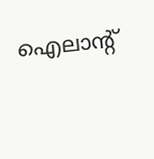ഐലാന്റ്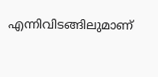എന്നിവിടങ്ങിലുമാണ്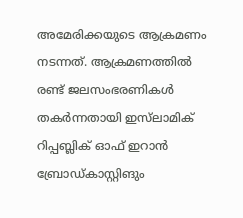അമേരിക്കയുടെ ആക്രമണം നടന്നത്. ആക്രമണത്തില്‍ രണ്ട് ജലസംഭരണികള്‍ തകര്‍ന്നതായി ഇസ്‌ലാമിക് റിപ്പബ്ലിക് ഓഫ് ഇറാന്‍ ബ്രോഡ്കാസ്റ്റിങും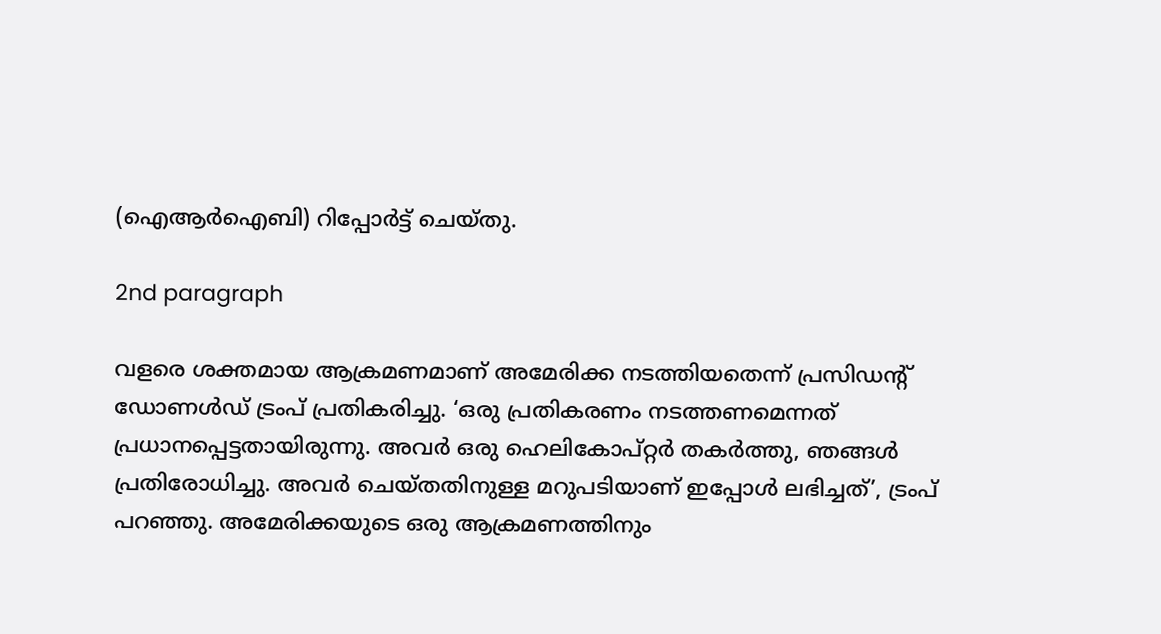(ഐആര്‍ഐബി) റിപ്പോര്‍ട്ട് ചെയ്തു.

2nd paragraph

വളരെ ശക്തമായ ആക്രമണമാണ് അമേരിക്ക നടത്തിയതെന്ന് പ്രസിഡന്റ് ഡോണള്‍ഡ് ട്രംപ് പ്രതികരിച്ചു. ‘ഒരു പ്രതികരണം നടത്തണമെന്നത് പ്രധാനപ്പെട്ടതായിരുന്നു. അവര്‍ ഒരു ഹെലികോപ്റ്റര്‍ തകര്‍ത്തു, ഞങ്ങള്‍ പ്രതിരോധിച്ചു. അവര്‍ ചെയ്തതിനുള്ള മറുപടിയാണ് ഇപ്പോള്‍ ലഭിച്ചത്’, ട്രംപ് പറഞ്ഞു. അമേരിക്കയുടെ ഒരു ആക്രമണത്തിനും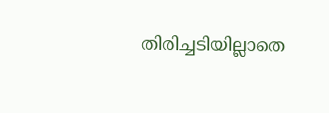തിരിച്ചടിയില്ലാതെ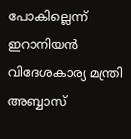പോകില്ലെന്ന് ഇറാനിയന്‍ വിദേശകാര്യ മന്ത്രി അബ്ബാസ്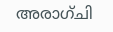അരാഗ്ചി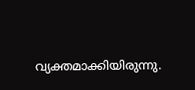വ്യക്തമാക്കിയിരുന്നു.